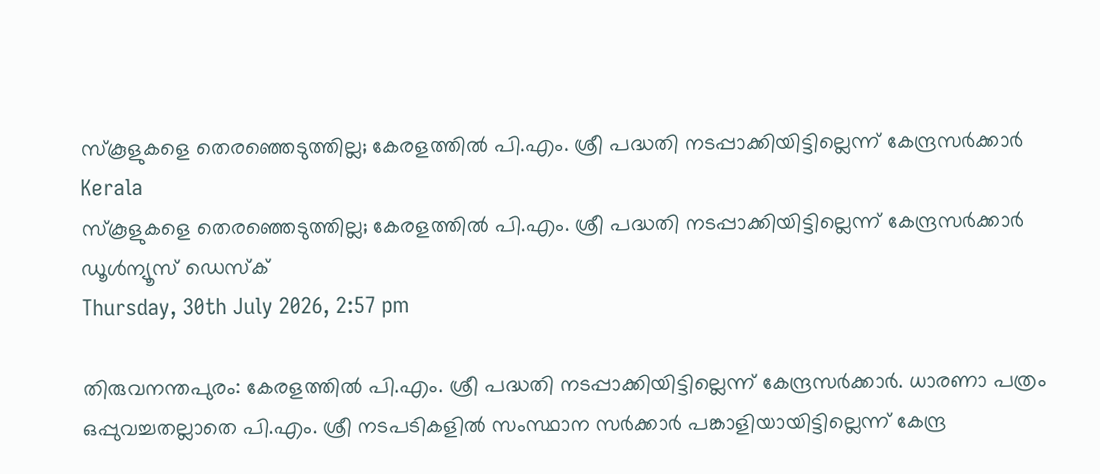സ്‌കൂളുകളെ തെരഞ്ഞെടുത്തില്ല; കേരളത്തില്‍ പി.എം. ശ്രീ പദ്ധതി നടപ്പാക്കിയിട്ടില്ലെന്ന് കേന്ദ്രസര്‍ക്കാര്‍
Kerala
സ്‌കൂളുകളെ തെരഞ്ഞെടുത്തില്ല; കേരളത്തില്‍ പി.എം. ശ്രീ പദ്ധതി നടപ്പാക്കിയിട്ടില്ലെന്ന് കേന്ദ്രസര്‍ക്കാര്‍
ഡൂള്‍ന്യൂസ് ഡെസ്‌ക്
Thursday, 30th July 2026, 2:57 pm

തിരുവനന്തപുരം: കേരളത്തില്‍ പി.എം. ശ്രീ പദ്ധതി നടപ്പാക്കിയിട്ടില്ലെന്ന് കേന്ദ്രസര്‍ക്കാര്‍. ധാരണാ പത്രം ഒപ്പുവച്ചതല്ലാതെ പി.എം. ശ്രീ നടപടികളില്‍ സംസ്ഥാന സര്‍ക്കാര്‍ പങ്കാളിയായിട്ടില്ലെന്ന് കേന്ദ്ര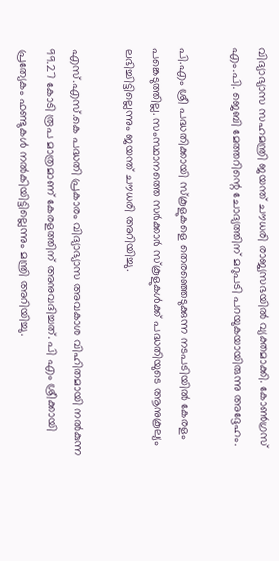വിദ്യാഭ്യാസ സഹമന്ത്രി ജയന്ത് ചൗധരി രാജ്യസഭയില്‍ വ്യക്തമാക്കി. കോണ്‍ഗ്രസ് എം.പി. ജെബി മേത്തറിന്റെ ചോദ്യത്തിന് മറുപടി പറയുകയായിരുന്നു അദ്ദേഹം.

പി.എം ശ്രീ പദ്ധതിക്കായി സ്‌കൂളുകളെ തെരഞ്ഞെടുക്കുന്ന നടപടിയില്‍ കേരളം പങ്കെടുത്തില്ല. സംസ്ഥാനത്തെ സര്‍ക്കാര്‍ സ്‌കൂളുകള്‍ക്ക് പദ്ധതിയുടെ ആനുകൂല്യം ലഭിച്ചിട്ടില്ലെന്നും ജയന്ത് ചൗധരി അറിയിച്ചു.

എസ്.എസ്.കെ പദ്ധതി പ്രകാരം വിദ്യാഭ്യാസ അവകാശ വിഹിതമായി നല്‍കുന്ന 99.27 കോടി രൂപ മാത്രമാണ് കേരളത്തിന് അനുവദിച്ചത്. പി എം ശ്രീക്കായി പ്രത്യേകം ഫണ്ടുകള്‍ നല്‍കിയിട്ടില്ലെന്നും മന്ത്രി അറിയിച്ചു.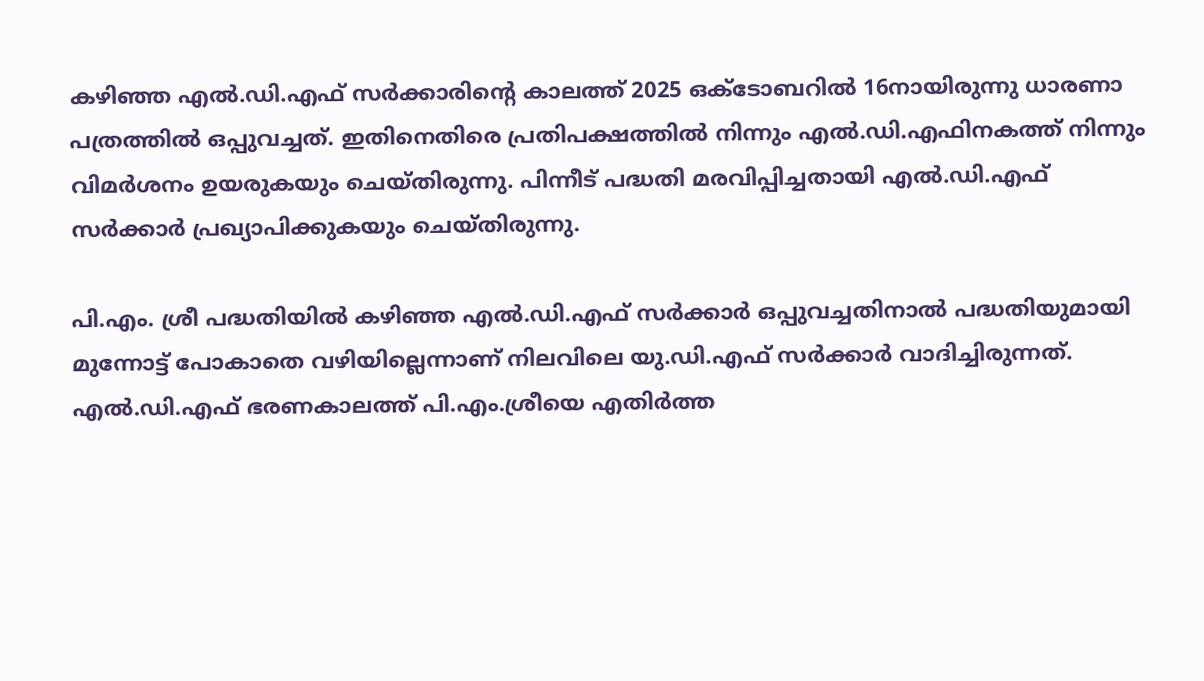കഴിഞ്ഞ എല്‍.ഡി.എഫ് സര്‍ക്കാരിന്റെ കാലത്ത് 2025 ഒക്ടോബറില്‍ 16നായിരുന്നു ധാരണാ പത്രത്തില്‍ ഒപ്പുവച്ചത്. ഇതിനെതിരെ പ്രതിപക്ഷത്തില്‍ നിന്നും എല്‍.ഡി.എഫിനകത്ത് നിന്നും വിമര്‍ശനം ഉയരുകയും ചെയ്തിരുന്നു. പിന്നീട് പദ്ധതി മരവിപ്പിച്ചതായി എല്‍.ഡി.എഫ് സര്‍ക്കാര്‍ പ്രഖ്യാപിക്കുകയും ചെയ്തിരുന്നു.

പി.എം. ശ്രീ പദ്ധതിയില്‍ കഴിഞ്ഞ എല്‍.ഡി.എഫ് സര്‍ക്കാര്‍ ഒപ്പുവച്ചതിനാല്‍ പദ്ധതിയുമായി മുന്നോട്ട് പോകാതെ വഴിയില്ലെന്നാണ് നിലവിലെ യു.ഡി.എഫ് സര്‍ക്കാര്‍ വാദിച്ചിരുന്നത്. എല്‍.ഡി.എഫ് ഭരണകാലത്ത് പി.എം.ശ്രീയെ എതിര്‍ത്ത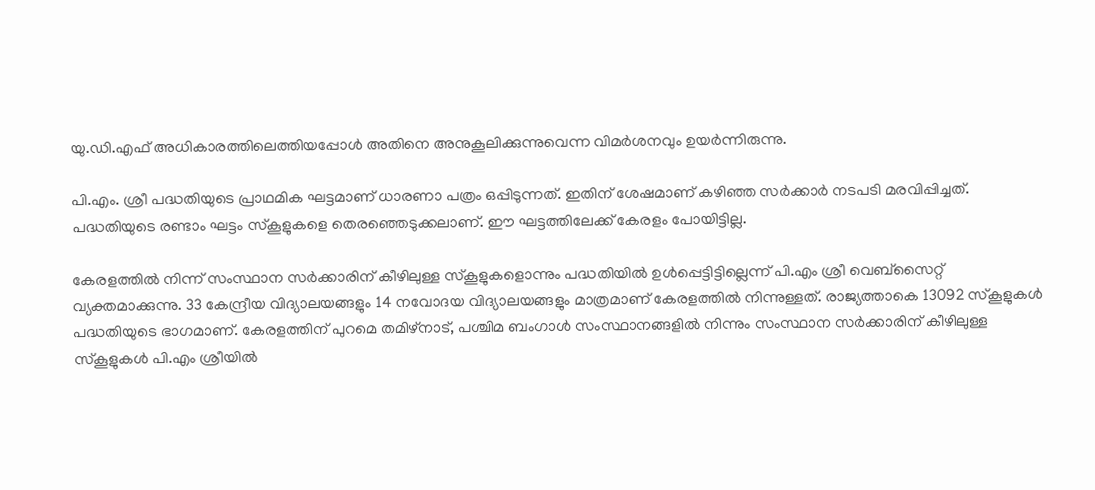യു.ഡി.എഫ് അധികാരത്തിലെത്തിയപ്പോള്‍ അതിനെ അനുകൂലിക്കുന്നുവെന്ന വിമര്‍ശനവും ഉയര്‍ന്നിരുന്നു.

പി.എം. ശ്രീ പദ്ധതിയുടെ പ്രാഥമിക ഘട്ടമാണ് ധാരണാ പത്രം ഒപ്പിടുന്നത്. ഇതിന് ശേഷമാണ് കഴിഞ്ഞ സര്‍ക്കാര്‍ നടപടി മരവിപ്പിച്ചത്. പദ്ധതിയുടെ രണ്ടാം ഘട്ടം സ്‌കൂളുകളെ തെരഞ്ഞെടുക്കലാണ്. ഈ ഘട്ടത്തിലേക്ക് കേരളം പോയിട്ടില്ല.

കേരളത്തില്‍ നിന്ന് സംസ്ഥാന സര്‍ക്കാരിന് കീഴിലുള്ള സ്‌കൂളുകളൊന്നും പദ്ധതിയില്‍ ഉള്‍പ്പെട്ടിട്ടില്ലെന്ന് പി.എം ശ്രീ വെബ്‌സൈറ്റ് വ്യക്തമാക്കുന്നു. 33 കേന്ദ്രീയ വിദ്യാലയങ്ങളും 14 നവോദയ വിദ്യാലയങ്ങളും മാത്രമാണ് കേരളത്തില്‍ നിന്നുള്ളത്. രാജ്യത്താകെ 13092 സ്‌കൂളുകള്‍ പദ്ധതിയുടെ ഭാഗമാണ്. കേരളത്തിന് പുറമെ തമിഴ്‌നാട്, പശ്ചിമ ബംഗാള്‍ സംസ്ഥാനങ്ങളില്‍ നിന്നും സംസ്ഥാന സര്‍ക്കാരിന് കീഴിലുള്ള സ്‌കൂളുകള്‍ പി.എം ശ്രീയില്‍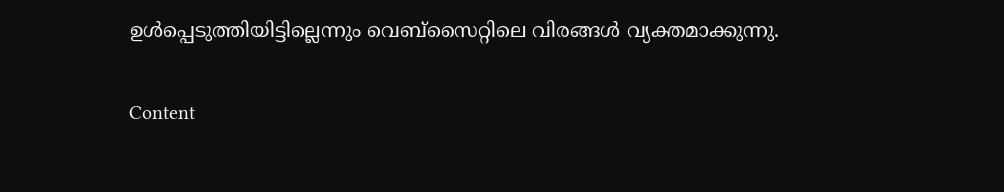ഉള്‍പ്പെടുത്തിയിട്ടില്ലെന്നും വെബ്‌സൈറ്റിലെ വിരങ്ങള്‍ വ്യക്തമാക്കുന്നു.

Content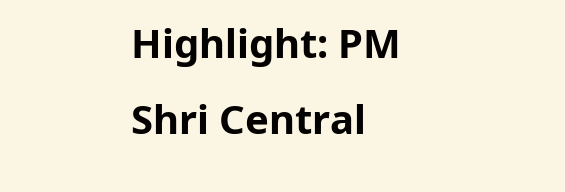Highlight: PM Shri Central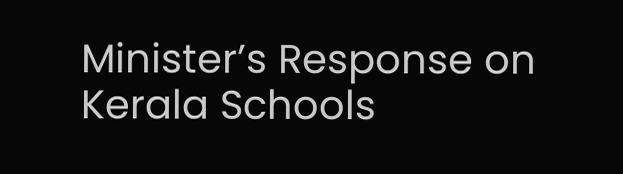Minister’s Response on Kerala Schools